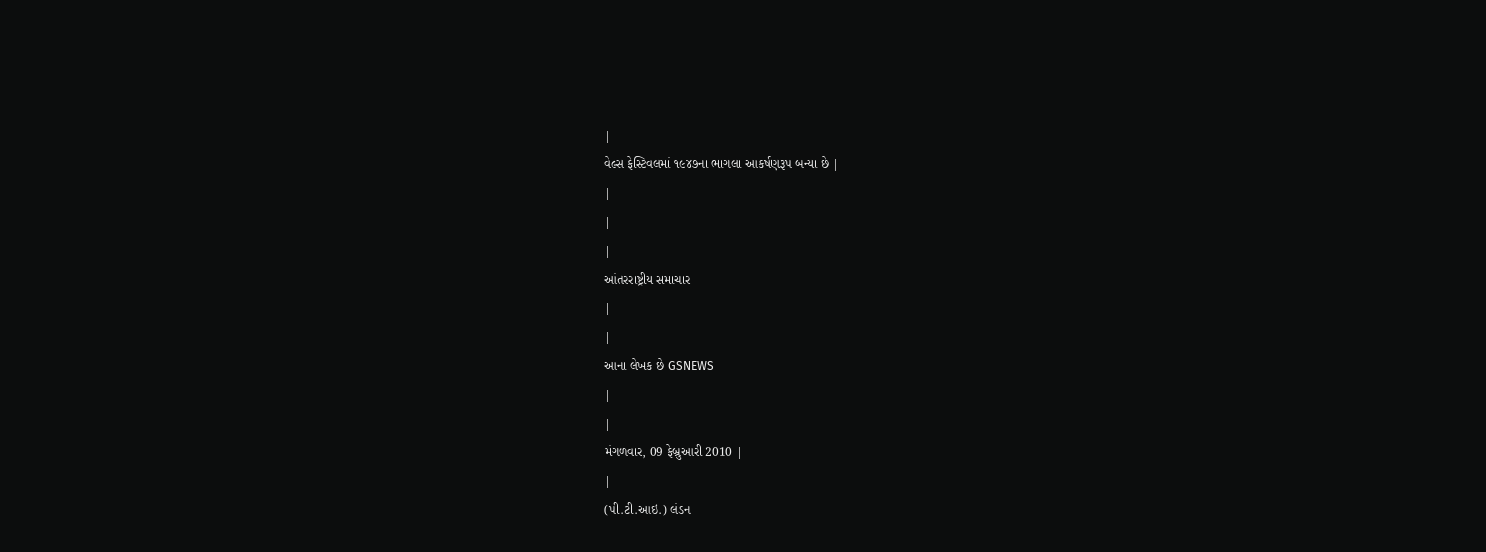|
વેલ્સ ફેસ્ટિવલમાં ૧૯૪૭ના ભાગલા આકર્ષણરૂપ બન્યા છે |
|
|
|
આંતરરાષ્ટ્રીય સમાચાર
|
|
આના લેખક છે GSNEWS
|
|
મંગળવાર, 09 ફેબ્રુઆરી 2010 |
|
(પી.ટી.આઇ.) લંડન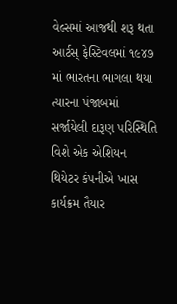વેલ્સમાં આજથી શરૂ થતા આર્ટસ્ ફેસ્ટિવલમાં ૧૯૪૭ માં ભારતના ભાગલા થયા ત્યારના પંજાબમાં સર્જાયેલી દારૂણ પરિસ્થિતિ વિશે એક એશિયન થિયેટર કંપનીએ ખાસ કાર્યક્રમ તૈયાર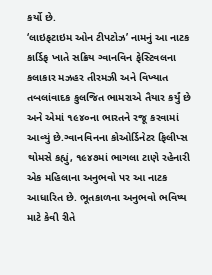કર્યો છે.
‘લાઇફટાઇમ ઓન ટીપટોઝ’ નામનું આ નાટક કાર્ડિફ ખાતે સક્રિય ગ્વાનવિન ફેસ્ટિવલના કલાકાર મઝહર તીરમઝી અને વિખ્યાત તબલાંવાદક કુલજિત ભામરાએ તૈયાર કર્યું છે અને એમાં ૧૯૪૦ના ભારતને રજૂ કરવામાં આવ્યું છે.ગ્વાનવિનના કોઓર્ડિનેટર ફિલીપ્સ થોમસે કહ્યું, ૧૯૪૭માં ભાગલા ટાણે રહેનારી એક મહિલાના અનુભવો પર આ નાટક આધારિત છે. ભૂતકાળના અનુભવો ભવિષ્ય માટે કેવી રીતે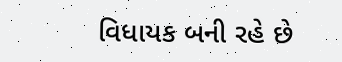વિધાયક બની રહે છે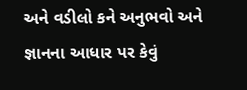અને વડીલો કને અનુભવો અને જ્ઞાનના આધાર પર કેવું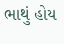ભાથું હોય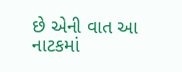છે એની વાત આ નાટકમાં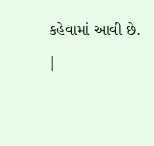કહેવામાં આવી છે.
|